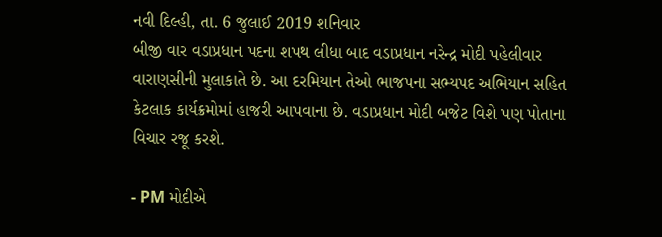નવી દિલ્હી, તા. 6 જુલાઈ 2019 શનિવાર
બીજી વાર વડાપ્રધાન પદના શપથ લીધા બાદ વડાપ્રધાન નરેન્દ્ર મોદી પહેલીવાર વારાણસીની મુલાકાતે છે. આ દરમિયાન તેઓ ભાજપના સભ્યપદ અભિયાન સહિત કેટલાક કાર્યક્રમોમાં હાજરી આપવાના છે. વડાપ્રધાન મોદી બજેટ વિશે પણ પોતાના વિચાર રજૂ કરશે.

- PM મોદીએ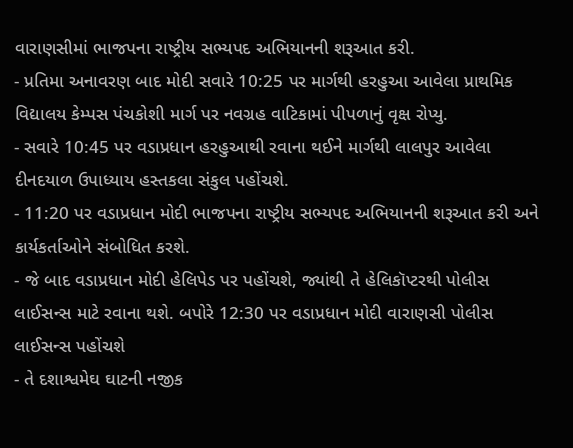વારાણસીમાં ભાજપના રાષ્ટ્રીય સભ્યપદ અભિયાનની શરૂઆત કરી.
- પ્રતિમા અનાવરણ બાદ મોદી સવારે 10:25 પર માર્ગથી હરહુઆ આવેલા પ્રાથમિક વિદ્યાલય કેમ્પસ પંચકોશી માર્ગ પર નવગ્રહ વાટિકામાં પીપળાનું વૃક્ષ રોપ્યુ.
- સવારે 10:45 પર વડાપ્રધાન હરહુઆથી રવાના થઈને માર્ગથી લાલપુર આવેલા દીનદયાળ ઉપાધ્યાય હસ્તકલા સંકુલ પહોંચશે.
- 11:20 પર વડાપ્રધાન મોદી ભાજપના રાષ્ટ્રીય સભ્યપદ અભિયાનની શરૂઆત કરી અને કાર્યકર્તાઓને સંબોધિત કરશે.
- જે બાદ વડાપ્રધાન મોદી હેલિપેડ પર પહોંચશે, જ્યાંથી તે હેલિકૉપ્ટરથી પોલીસ લાઈસન્સ માટે રવાના થશે. બપોરે 12:30 પર વડાપ્રધાન મોદી વારાણસી પોલીસ લાઈસન્સ પહોંચશે
- તે દશાશ્વમેઘ ઘાટની નજીક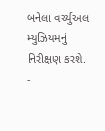બનેલા વર્ચ્યુઅલ મ્યુઝિયમનું નિરીક્ષણ કરશે.
-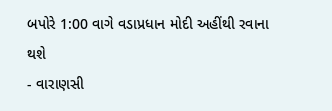બપોરે 1:00 વાગે વડાપ્રધાન મોદી અહીંથી રવાના થશે
- વારાણસી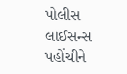પોલીસ લાઈસન્સ પહોંચીને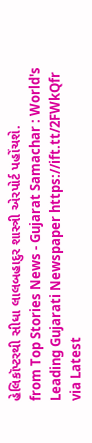હેલિકૉપ્ટરથી સીધા લાલબહાદુર શાસ્ત્રી એરપોર્ટ પહોંચશે.
from Top Stories News - Gujarat Samachar : World's Leading Gujarati Newspaper https://ift.tt/2FWkQfr
via Latest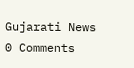Gujarati News
0 Comments